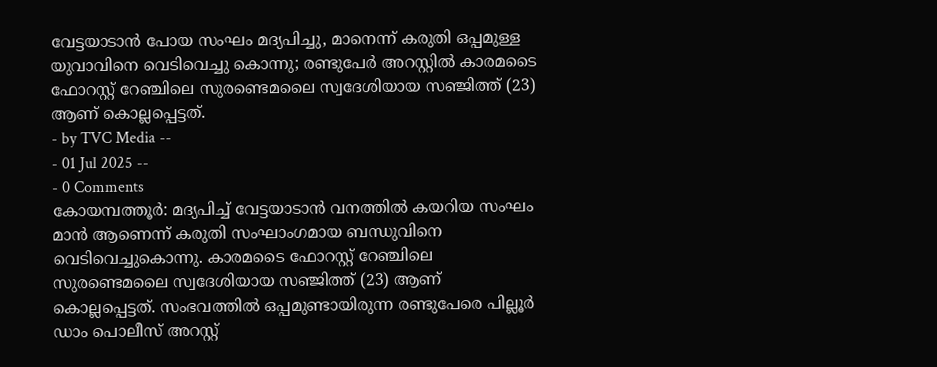വേട്ടയാടാൻ പോയ സംഘം മദ്യപിച്ചു, മാനെന്ന് കരുതി ഒപ്പമുള്ള യുവാവിനെ വെടിവെച്ചു കൊന്നു; രണ്ടുപേർ അറസ്റ്റിൽ കാരമടൈ ഫോറസ്റ്റ് റേഞ്ചിലെ സുരണ്ടെമലൈ സ്വദേശിയായ സഞ്ജിത്ത് (23) ആണ് കൊല്ലപ്പെട്ടത്.
- by TVC Media --
- 01 Jul 2025 --
- 0 Comments
കോയമ്പത്തൂർ: മദ്യപിച്ച് വേട്ടയാടാൻ വനത്തിൽ കയറിയ സംഘം മാൻ ആണെന്ന് കരുതി സംഘാംഗമായ ബന്ധുവിനെ വെടിവെച്ചുകൊന്നു. കാരമടൈ ഫോറസ്റ്റ് റേഞ്ചിലെ സുരണ്ടെമലൈ സ്വദേശിയായ സഞ്ജിത്ത് (23) ആണ് കൊല്ലപ്പെട്ടത്. സംഭവത്തിൽ ഒപ്പമുണ്ടായിരുന്ന രണ്ടുപേരെ പില്ലൂർ ഡാം പൊലീസ് അറസ്റ്റ്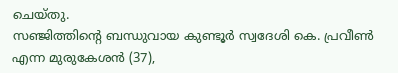ചെയ്തു.
സഞ്ജിത്തിന്റെ ബന്ധുവായ കുണ്ടൂർ സ്വദേശി കെ. പ്രവീൺ എന്ന മുരുകേശൻ (37),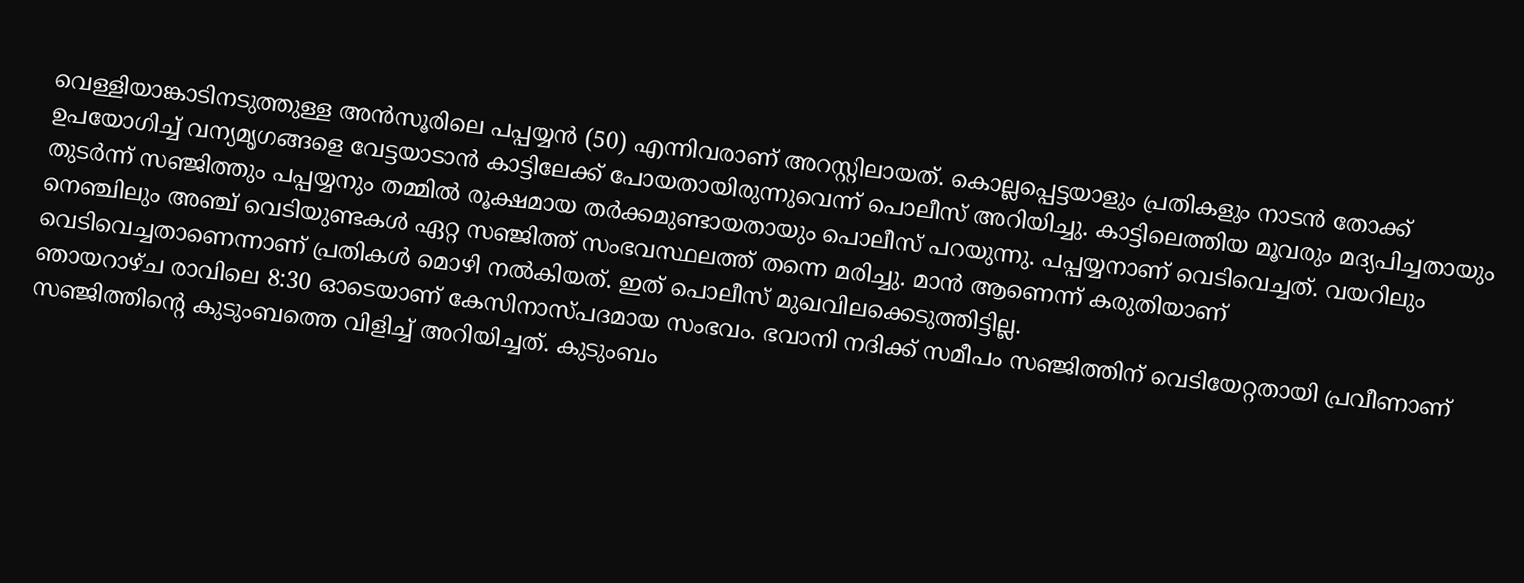വെള്ളിയാങ്കാടിനടുത്തുള്ള അൻസൂരിലെ പപ്പയ്യൻ (50) എന്നിവരാണ് അറസ്റ്റിലായത്. കൊല്ലപ്പെട്ടയാളും പ്രതികളും നാടൻ തോക്ക് ഉപയോഗിച്ച് വന്യമൃഗങ്ങളെ വേട്ടയാടാൻ കാട്ടിലേക്ക് പോയതായിരുന്നുവെന്ന് പൊലീസ് അറിയിച്ചു. കാട്ടിലെത്തിയ മൂവരും മദ്യപിച്ചതായും തുടർന്ന് സഞ്ജിത്തും പപ്പയ്യനും തമ്മിൽ രൂക്ഷമായ തർക്കമുണ്ടായതായും പൊലീസ് പറയുന്നു. പപ്പയ്യനാണ് വെടിവെച്ചത്. വയറിലും നെഞ്ചിലും അഞ്ച് വെടിയുണ്ടകൾ ഏറ്റ സഞ്ജിത്ത് സംഭവസ്ഥലത്ത് തന്നെ മരിച്ചു. മാൻ ആണെന്ന് കരുതിയാണ് വെടിവെച്ചതാണെന്നാണ് പ്രതികൾ മൊഴി നൽകിയത്. ഇത് പൊലീസ് മുഖവിലക്കെടുത്തിട്ടില്ല.
ഞായറാഴ്ച രാവിലെ 8:30 ഓടെയാണ് കേസിനാസ്പദമായ സംഭവം. ഭവാനി നദിക്ക് സമീപം സഞ്ജിത്തിന് വെടിയേറ്റതായി പ്രവീണാണ് സഞ്ജിത്തിന്റെ കുടുംബത്തെ വിളിച്ച് അറിയിച്ചത്. കുടുംബം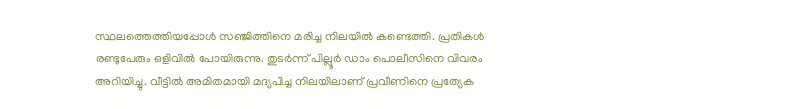സ്ഥലത്തെത്തിയപ്പോൾ സഞ്ജിത്തിനെ മരിച്ച നിലയിൽ കണ്ടെത്തി. പ്രതികൾ രണ്ടുപേരും ഒളിവിൽ പോയിരുന്നു. തുടർന്ന് പില്ലൂർ ഡാം പൊലീസിനെ വിവരം അറിയിച്ചു. വീട്ടിൽ അമിതമായി മദ്യപിച്ച നിലയിലാണ് പ്രവീണിനെ പ്രത്യേക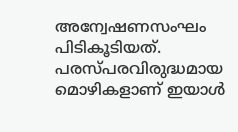അന്വേഷണസംഘം പിടികൂടിയത്. പരസ്പരവിരുദ്ധമായ മൊഴികളാണ് ഇയാൾ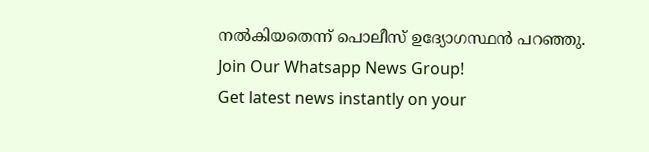നൽകിയതെന്ന് പൊലീസ് ഉദ്യോഗസ്ഥൻ പറഞ്ഞു.
Join Our Whatsapp News Group!
Get latest news instantly on your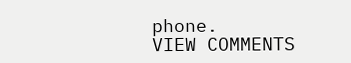phone.
VIEW COMMENTS